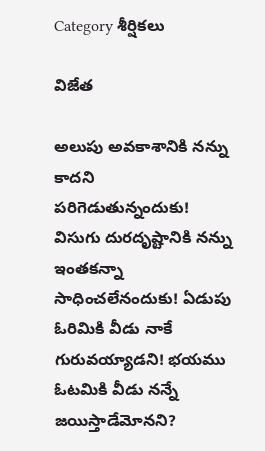Category శీర్షికలు

విజేత

అలుపు అవకాశానికి నన్ను కాదని పరిగెడుతున్నందుకు! విసుగు దురదృష్టానికి నన్ను ఇంతకన్నా సాధించలేనందుకు! ఏడుపు ఓరిమికి వీడు నాకే గురువయ్యాడని! భయము ఓటమికి వీడు నన్నే జయిస్తాడేమోనని?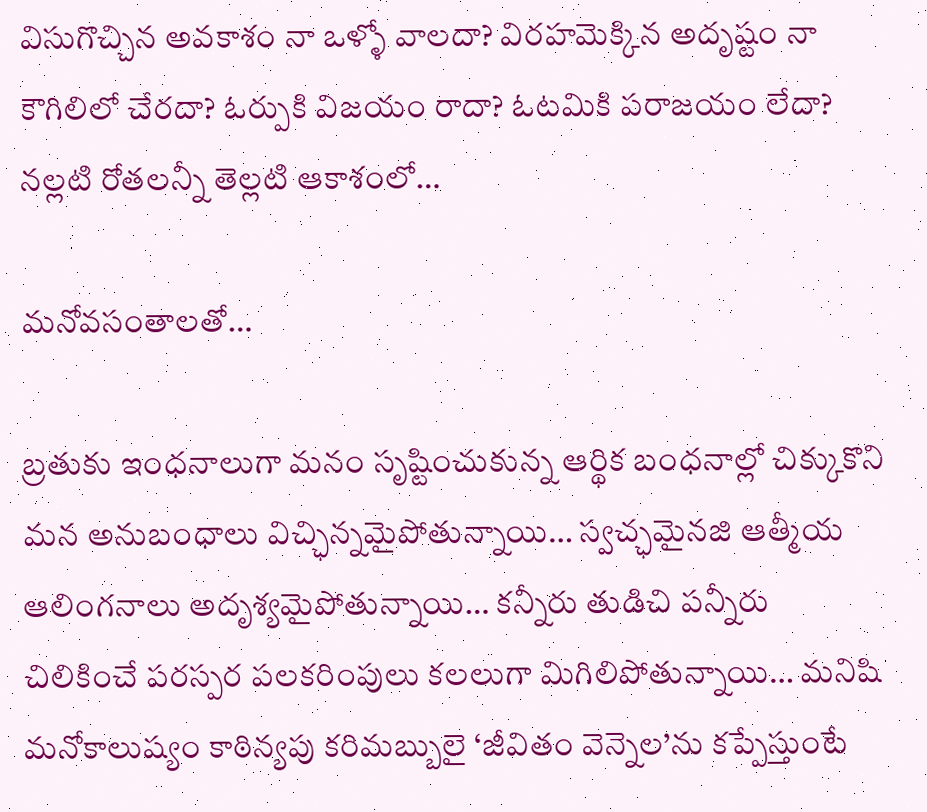విసుగొచ్చిన అవకాశం నా ఒళ్ళో వాలదా? విరహమెక్కిన అదృష్టం నా కౌగిలిలో చేరదా? ఓర్పుకి విజయం రాదా? ఓటమికి పరాజయం లేదా? నల్లటి రోతలన్నీ తెల్లటి ఆకాశంలో…

మనోవసంతాలతో…

బ్రతుకు ఇంధనాలుగా మనం సృష్టించుకున్న ఆర్థిక బంధనాల్లో చిక్కుకొని మన అనుబంధాలు విచ్ఛిన్నమైపోతున్నాయి… స్వచ్ఛమైనజి ఆత్మీయ ఆలింగనాలు అదృశ్యమైపోతున్నాయి… కన్నీరు తుడిచి పన్నీరు చిలికించే పరస్పర పలకరింపులు కలలుగా మిగిలిపోతున్నాయి… మనిషి మనోకాలుష్యం కాఠిన్యపు కరిమబ్బులై ‘జీవితం వెన్నెల’ను కప్పేస్తుంటే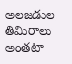అలజడుల తిమిరాలు అంతటా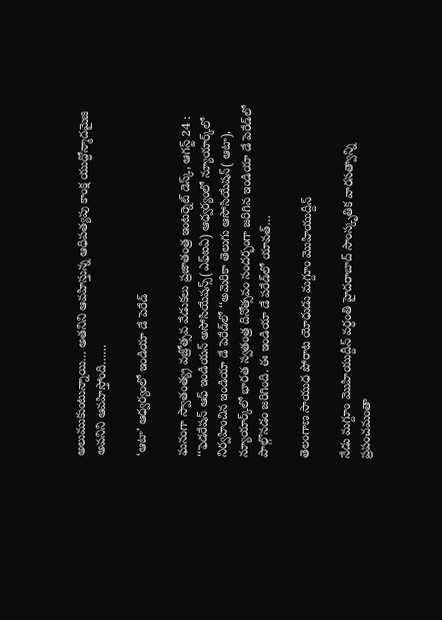అలుముకుంటున్నాయి… అతనిని ఆవహిస్తున్న ఆధిపత్యపు కాంక్ష యుద్ధోన్మాదమైజి అవనిని ఆవహిస్తోంది……

‘ఆటా’ ఆధ్వర్యంలో ఇండియా డే పెరేడ్‌

ఘనంగా స్వాతంత్య్ర వజ్రోత్సవ వేడుకలు ప్రజాతంత్ర ఇంటర్నెట్‌ ‌డెస్క్, ఆగస్ట్ 24 : ‘‘ఫెడరేషన్‌ ఆఫ్‌ ఇం‌డియన్‌ అసోసియేషన్స్(ఎఫ్‌ఐఏ) ఆధ్వర్యంలో న్యూయార్క్‌లో నిర్వహించిన ఇండియా డే పెరేడ్‌లో ‘‘అమెరికా తెలుగు ఆసోసియేషన్‌( ఆటా), న్యూయార్క్‌లో భారత స్వతంత్ర దినోత్సవం సందర్భంగా జరిగిన ఇండియా డే పెరేడ్‌లో పాల్గొనడం జరిగింది. ఈ ఇండియా డే పరేడ్‌లో యావత్‌…

తెలంగాణ సాయుధ పోరాట యోధుడు మగ్దూం మొహియుద్దీన్‌

నేడు మగ్దూం మొహియుద్దీన్‌ ‌వర్ధంతి హైదరాబాద్‌ ‌సాంస్కృతిక వారసత్వాన్ని ప్రపంచమంతా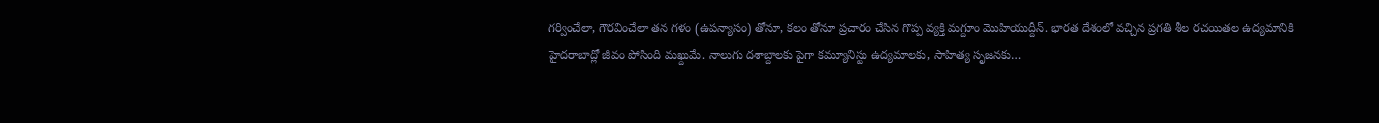గర్వించేలా, గౌరవించేలా తన గళం (ఉపన్యాసం) తోనూ, కలం తోనూ ప్రచారం చేసిన గొప్ప వ్యక్తి మగ్దూం మొహియుద్దీన్‌. భారత దేశంలో వచ్చిన ప్రగతి శీల రచయితల ఉద్యమానికి హైదరాబాద్లో జీవం పోసింది మఖ్దుమే. నాలుగు దశాబ్దాలకు పైగా కమ్యూనిస్టు ఉద్యమాలకు, సాహిత్య సృజనకు…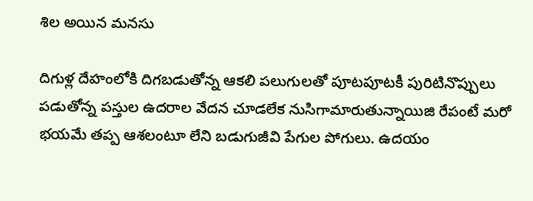శిల అయిన మనసు

దిగుళ్ల దేహంలోకి దిగబడుతోన్న ఆకలి పలుగులతో పూటపూటకీ పురిటినొప్పులు పడుతోన్న పస్తుల ఉదరాల వేదన చూడలేక నుసిగామారుతున్నాయిజి రేపంటే మరో భయమే తప్ప ఆశలంటూ లేని బడుగుజీవి పేగుల పోగులు. ఉదయం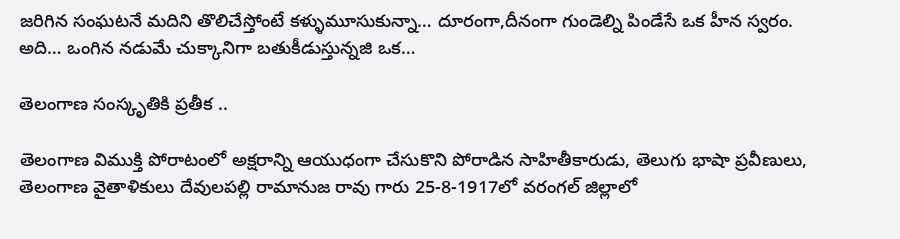జరిగిన సంఘటనే మదిని తొలిచేస్తోంటే కళ్ళుమూసుకున్నా… దూరంగా,దీనంగా గుండెల్ని పిండేసే ఒక హీన స్వరం. అది… ఒంగిన నడుమే చుక్కానిగా బతుకీడుస్తున్నజి ఒక…

తెలంగాణ సంస్కృతికి ప్రతీక ..

తెలంగాణ విముక్తి పోరాటంలో అక్షరాన్ని ఆయుధంగా చేసుకొని పోరాడిన సాహితీకారుడు, తెలుగు భాషా ప్రవీణులు, తెలంగాణ వైతాళికులు దేవులపల్లి రామానుజ రావు గారు 25-8-1917లో వరంగల్‌ ‌జిల్లాలో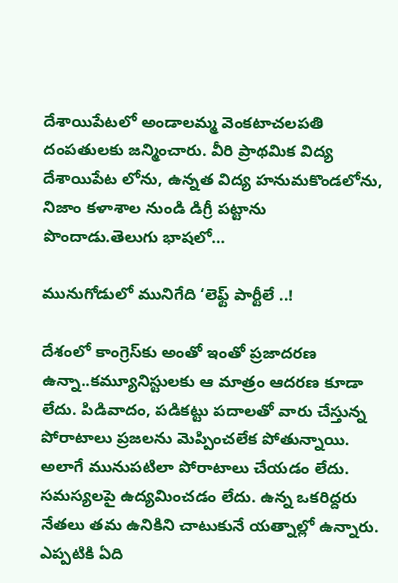దేశాయిపేటలో అండాలమ్మ వెంకటాచలపతి దంపతులకు జన్మించారు. వీరి ప్రాథమిక విద్య దేశాయిపేట లోను, ఉన్నత విద్య హనుమకొండలోను, నిజాం కళాశాల నుండి డిగ్రీ పట్టాను పొందాడు.తెలుగు భాషలో…

మునుగోడులో మునిగేది ‘లెఫ్ట్ ‌పార్టీలే ..!

దేశంలో కాంగ్రెస్‌కు అంతో ఇంతో ప్రజాదరణ ఉన్నా..కమ్యూనిస్టులకు ఆ మాత్రం ఆదరణ కూడా లేదు. పిడివాదం, పడికట్టు పదాలతో వారు చేస్తున్న పోరాటాలు ప్రజలను మెప్పించలేక పోతున్నాయి. అలాగే మునుపటిలా పోరాటాలు చేయడం లేదు. సమస్యలపై ఉద్యమించడం లేదు. ఉన్న ఒకరిద్దరు నేతలు తమ ఉనికిని చాటుకునే యత్నాల్లో ఉన్నారు. ఎప్పటికి ఏది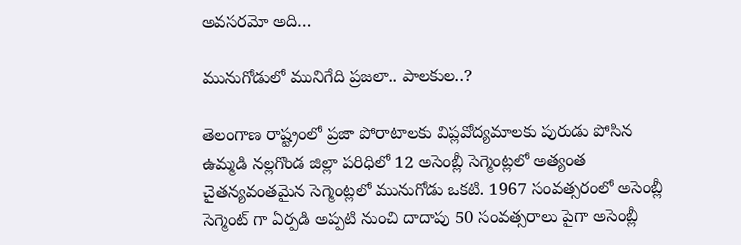అవసరమో అది…

మునుగోడులో మునిగేది ప్రజలా.. పాలకుల..?

తెలంగాణ రాష్ట్రంలో ప్రజా పోరాటాలకు విప్లవోద్యమాలకు పురుడు పోసిన ఉమ్మడి నల్లగొండ జిల్లా పరిధిలో 12 అసెంబ్లీ సెగ్మెంట్లలో అత్యంత చైతన్యవంతమైన సెగ్మెంట్లలో మునుగోడు ఒకటి. 1967 సంవత్సరంలో అసెంబ్లీ సెగ్మెంట్‌ ‌గా ఏర్పడి అప్పటి నుంచి దాదాపు 50 సంవత్సరాలు పైగా అసెంబ్లీ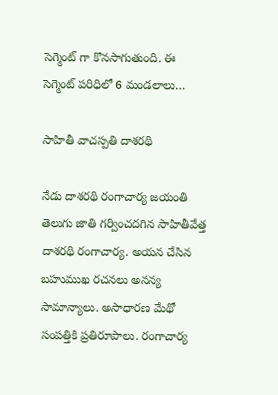సెగ్మెంట్‌ ‌గా కొనసాగుతుంది. ఈ సెగ్మెంట్‌ ‌పరిధిలో 6 మండలాలు…

సాహితీ వాచస్పతి దాశరథి

నేడు దాశరథి రంగాచార్య జయంతి తెలుగు జాతి గర్వించదగిన సాహితీవేత్త దాశరథి రంగాచార్య. అయన చేసిన బహుముఖ రచనలు అనన్య సామాన్యాలు. అసాధారణ మేథో సంపత్తికి ప్రతిరూపాలు. రంగాచార్య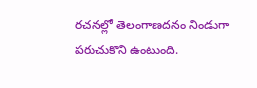రచనల్లో తెలంగాణదనం నిండుగా పరుచుకొని ఉంటుంది.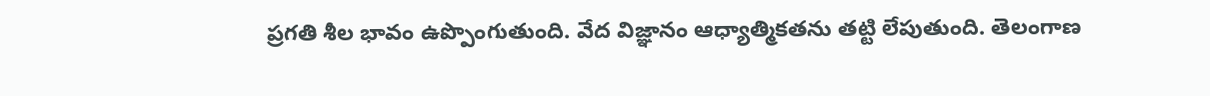ప్రగతి శీల భావం ఉప్పొంగుతుంది. వేద విజ్ఞానం ఆధ్యాత్మికతను తట్టి లేపుతుంది. తెలంగాణ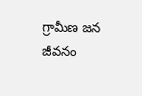గ్రామీణ జన జీవనం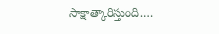సాక్షాత్కారిస్తుంది.…